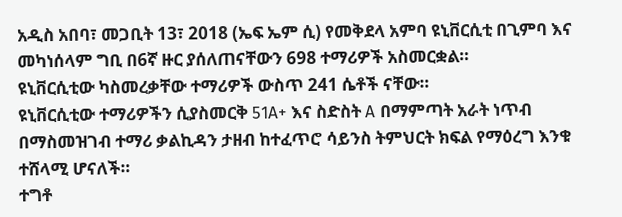አዲስ አበባ፣ መጋቢት 13፣ 2018 (ኤፍ ኤም ሲ) የመቅደላ አምባ ዩኒቨርሲቲ በጊምባ እና መካነሰላም ግቢ በ6ኛ ዙር ያሰለጠናቸውን 698 ተማሪዎች አስመርቋል።
ዩኒቨርሲቲው ካስመረቃቸው ተማሪዎች ውስጥ 241 ሴቶች ናቸው።
ዩኒቨርሲቲው ተማሪዎችን ሲያስመርቅ 51A+ እና ስድስት A በማምጣት አራት ነጥብ በማስመዝገብ ተማሪ ቃልኪዳን ታዘብ ከተፈጥሮ ሳይንስ ትምህርት ክፍል የማዕረግ እንቁ ተሸላሚ ሆናለች።
ተግቶ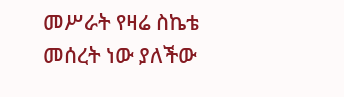መሥራት የዛሬ ስኬቴ መሰረት ነው ያለችው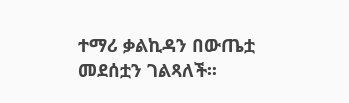ተማሪ ቃልኪዳን በውጤቷ መደሰቷን ገልጻለች፡፡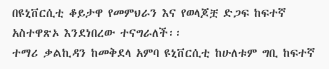በዩኒቨርሲቲ ቆይታዋ የመምህራን እና የወላጆቿ ድጋፍ ከፍተኛ አስተዋጽኦ እንደነበረው ተናግራለች፡፡
ተማሪ ቃልኪዳን ከመቅደላ አምባ ዩኒቨርሲቲ ከሁለቱም ግቢ ከፍተኛ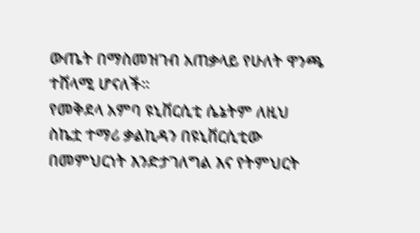ውጤት በማስመዝገብ አጠቃላይ የሁለት ዋንጫ ተሸላሚ ሆናለች።
የመቅደላ አምባ ዩኒቨርሲቲ ሴኔትም ለዚህ ስኬቷ ተማሪ ቃልኪዳን በዩኒቨርሲቲው በመምህርነት እንድታገለግል እና የትምህርት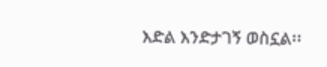እድል እንድታገኝ ወስኗል፡፡